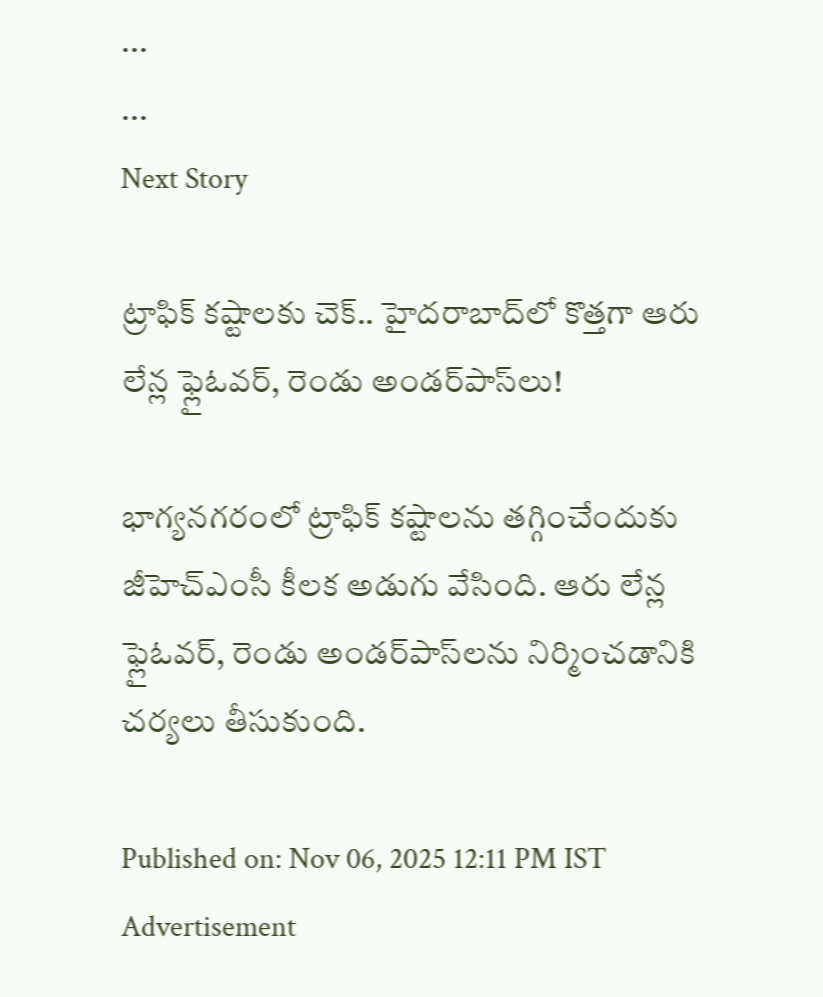...
...
Next Story

ట్రాఫిక్ కష్టాలకు చెక్.. హైదరాబాద్‌లో కొత్తగా ఆరు లేన్ల ఫ్లైఓవర్, రెండు అండర్‌పాస్‌లు!

భాగ్యనగరంలో ట్రాఫిక్ కష్టాలను తగ్గించేందుకు జీహెచ్ఎంసీ కీలక అడుగు వేసింది. ఆరు లేన్ల ఫ్లైఓవర్, రెండు అండర్‌పాస్‌లను నిర్మించడానికి చర్యలు తీసుకుంది.

Published on: Nov 06, 2025 12:11 PM IST
Advertisement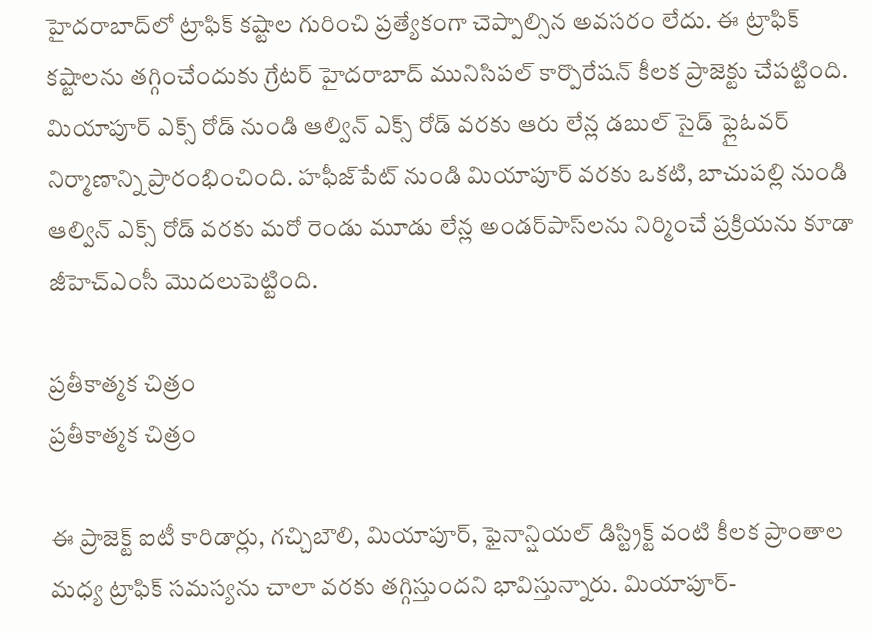హైదరాబాద్‌లో ట్రాఫిక్ కష్టాల గురించి ప్రత్యేకంగా చెప్పాల్సిన అవసరం లేదు. ఈ ట్రాఫిక్ కష్టాలను తగ్గించేందుకు గ్రేటర్ హైదరాబాద్ మునిసిపల్ కార్పొరేషన్ కీలక ప్రాజెక్టు చేపట్టింది. మియాపూర్ ఎక్స్ రోడ్ నుండి ఆల్విన్ ఎక్స్ రోడ్ వరకు ఆరు లేన్ల డబుల్ సైడ్ ఫ్లైఓవర్ నిర్మాణాన్ని ప్రారంభించింది. హఫీజ్‌పేట్ నుండి మియాపూర్ వరకు ఒకటి, బాచుపల్లి నుండి ఆల్విన్ ఎక్స్ రోడ్ వరకు మరో రెండు మూడు లేన్ల అండర్‌పాస్‌లను నిర్మించే ప్రక్రియను కూడా జీహెచ్‌ఎంసీ మెుదలుపెట్టింది.

ప్రతీకాత్మక చిత్రం
ప్రతీకాత్మక చిత్రం

ఈ ప్రాజెక్ట్ ఐటీ కారిడార్లు, గచ్చిబౌలి, మియాపూర్, ఫైనాన్షియల్ డిస్ట్రిక్ట్ వంటి కీలక ప్రాంతాల మధ్య ట్రాఫిక్ సమస్యను చాలా వరకు తగ్గిస్తుందని భావిస్తున్నారు. మియాపూర్-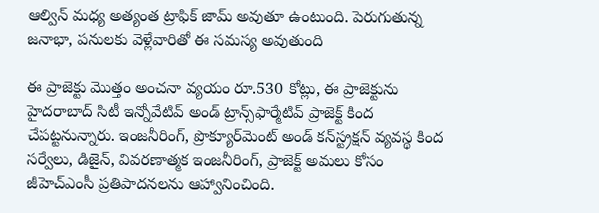ఆల్విన్ మధ్య అత్యంత ట్రాఫిక్ జామ్ అవుతూ ఉంటుంది. పెరుగుతున్న జనాభా, పనులకు వెళ్లేవారితో ఈ సమస్య అవుతుంది

ఈ ప్రాజెక్టు మొత్తం అంచనా వ్యయం రూ.530 కోట్లు, ఈ ప్రాజెక్టును హైదరాబాద్ సిటీ ఇన్నోవేటివ్ అండ్ ట్రాన్స్‌ఫార్మేటివ్ ప్రాజెక్ట్ కింద చేపట్టనున్నారు. ఇంజనీరింగ్, ప్రొక్యూర్‌మెంట్ అండ్ కన్‌స్ట్రక్షన్ వ్యవస్థ కింద సర్వేలు, డిజైన్, వివరణాత్మక ఇంజనీరింగ్, ప్రాజెక్ట్ అమలు కోసం జీహెచ్‌ఎంసీ ప్రతిపాదనలను ఆహ్వానించింది.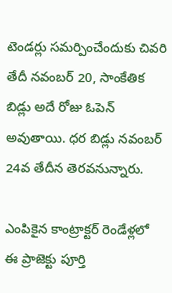టెండర్లు సమర్పించేందుకు చివరి తేదీ నవంబర్ 20, సాంకేతిక బిడ్లు అదే రోజు ఓపెన్ అవుతాయి. ధర బిడ్లు నవంబర్ 24వ తేదీన తెరవనున్నారు.

ఎంపికైన కాంట్రాక్టర్ రెండేళ్లలో ఈ ప్రాజెక్టు పూర్తి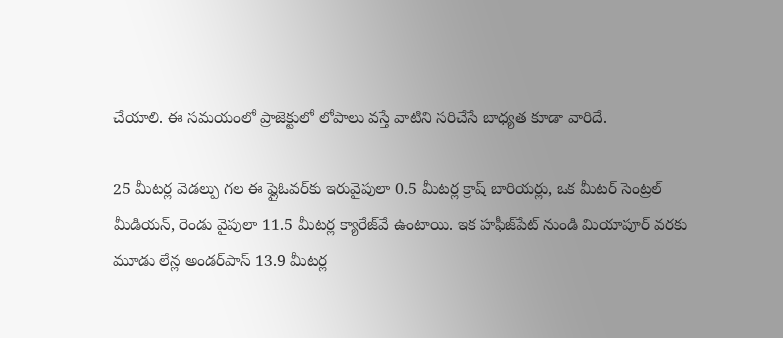చేయాలి. ఈ సమయంలో ప్రాజెక్టులో లోపాలు వస్తే వాటిని సరిచేసే బాధ్యత కూడా వారిదే.

25 మీటర్ల వెడల్పు గల ఈ ఫ్లైఓవర్‌కు ఇరువైపులా 0.5 మీటర్ల క్రాష్ బారియర్లు, ఒక మీటర్ సెంట్రల్ మీడియన్, రెండు వైపులా 11.5 మీటర్ల క్యారేజ్‌వే ఉంటాయి. ఇక హఫీజ్‌పేట్ నుండి మియాపూర్ వరకు మూడు లేన్ల అండర్‌పాస్ 13.9 మీటర్ల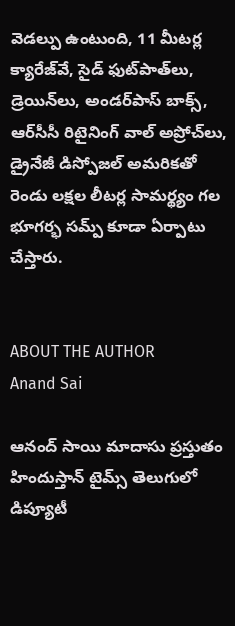వెడల్పు ఉంటుంది, 11 మీటర్ల క్యారేజ్‌వే, సైడ్ ఫుట్‌పాత్‌లు, డ్రెయిన్‌లు, అండర్‌పాస్ బాక్స్, ఆర్‌సీసీ రిటైనింగ్ వాల్ అప్రోచ్‌లు, డ్రైనేజీ డిస్పోజల్ అమరికతో రెండు లక్షల లీటర్ల సామర్థ్యం గల భూగర్భ సమ్ప్ కూడా ఏర్పాటు చేస్తారు.


ABOUT THE AUTHOR
Anand Sai

ఆనంద్ సాయి మాదాసు ప్రస్తుతం హిందుస్తాన్ టైమ్స్ తెలుగులో డిప్యూటీ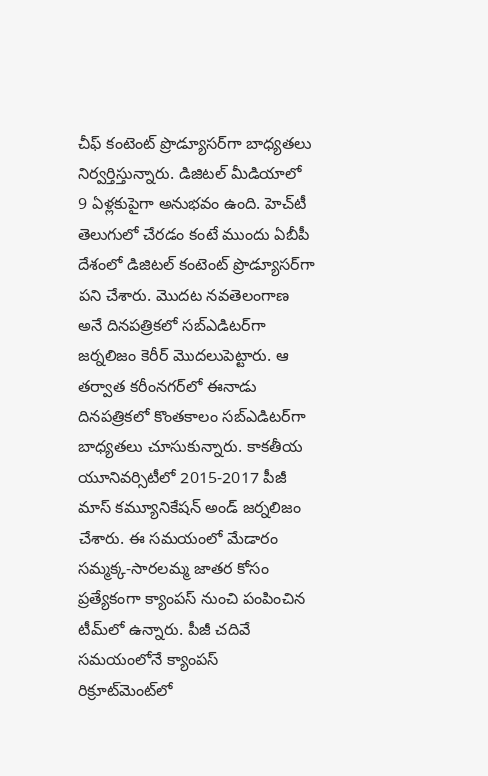చీఫ్ కంటెంట్ ప్రొడ్యూసర్‌గా బాధ్యతలు నిర్వర్తిస్తున్నారు. డిజిటల్ మీడియాలో 9 ఏళ్లకుపైగా అనుభవం ఉంది. హెచ్‌టీ తెలుగులో చేరడం కంటే ముందు ఏబీపీ దేశంలో డిజిటల్ కంటెంట్ ప్రొడ్యూసర్‌గా పని చేశారు. మెుదట నవతెలంగాణ అనే దినపత్రికలో సబ్ఎడిటర్‌గా జర్నలిజం కెరీర్ మెుదలుపెట్టారు. ఆ తర్వాత కరీంనగర్‌లో ఈనాడు దినపత్రికలో కొంతకాలం సబ్‌ఎడిటర్‌గా బాధ్యతలు చూసుకున్నారు. కాకతీయ యూనివర్సిటీలో 2015-2017 పీజీ మాస్ కమ్యూనికేషన్ అండ్ జర్నలిజం చేశారు. ఈ సమయంలో మేడారం సమ్మక్క-సారలమ్మ జాతర కోసం ప్రత్యేకంగా క్యాంపస్ నుంచి పంపించిన టీమ్‌లో ఉన్నారు. పీజీ చదివే సమయంలోనే క్యాంపస్ రిక్రూట్‌మెంట్‌లో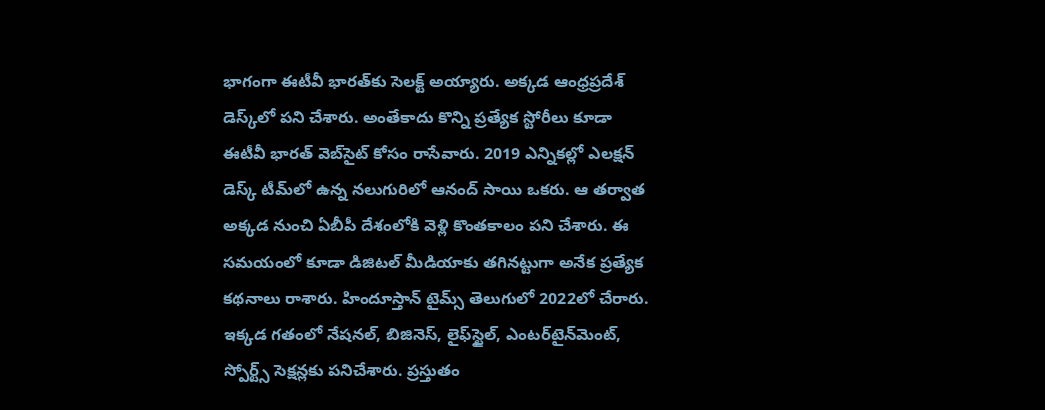భాగంగా ఈటీవీ భారత్‌కు సెలక్ట్ అయ్యారు. అక్కడ ఆంధ్రప్రదేశ్‌ డెస్క్‌లో పని చేశారు. అంతేకాదు కొన్ని ప్రత్యేక స్టోరీలు కూడా ఈటీవీ భారత్ వెబ్‌సైట్ కోసం రాసేవారు. 2019 ఎన్నికల్లో ఎలక్షన్ డెస్క్‌ టీమ్‌లో ఉన్న నలుగురిలో ఆనంద్ సాయి ఒకరు. ఆ తర్వాత అక్కడ నుంచి ఏబీపీ దేశంలోకి వెళ్లి కొంతకాలం పని చేశారు. ఈ సమయంలో కూడా డిజిటల్ మీడియాకు తగినట్టుగా అనేక ప్రత్యేక కథనాలు రాశారు. హిందూస్తాన్ టైమ్స్‌ తెలుగులో 2022లో చేరారు. ఇక్కడ గతంలో నేషనల్, బిజినెస్, లైఫ్‌స్టైల్, ఎంటర్‌టైన్‌మెంట్‌, స్పోర్ట్స్‌ సెక్షన్లకు పనిచేశారు. ప్రస్తుతం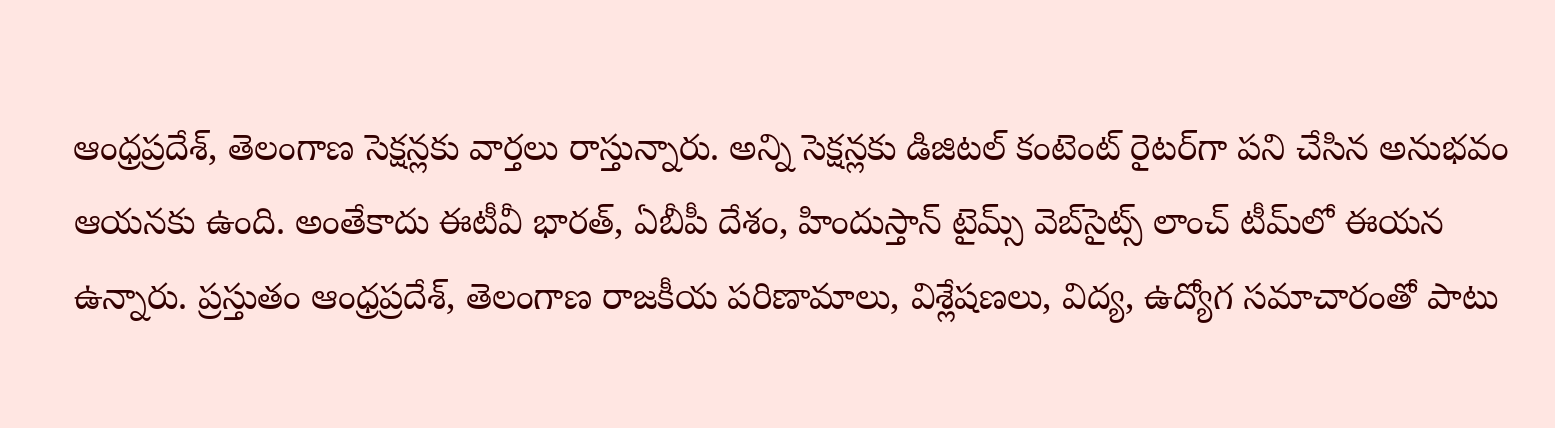ఆంధ్రప్రదేశ్, తెలంగాణ సెక్షన్లకు వార్తలు రాస్తున్నారు. అన్ని సెక్షన్లకు డిజిటల్ కంటెంట్ రైటర్‌గా పని చేసిన అనుభవం ఆయనకు ఉంది. అంతేకాదు ఈటీవీ భారత్, ఏబీపీ దేశం, హిందుస్తాన్ టైమ్స్ వెబ్‌సైట్స్ లాంచ్ టీమ్‌లో ఈయన ఉన్నారు. ప్రస్తుతం ఆంధ్రప్రదేశ్, తెలంగాణ రాజకీయ పరిణామాలు, విశ్లేషణలు, విద్య, ఉద్యోగ సమాచారంతో పాటు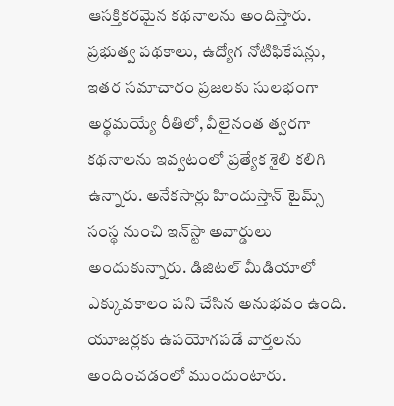ఆసక్తికరమైన కథనాలను అందిస్తారు. ప్రభుత్వ పథకాలు, ఉద్యోగ నోటిఫికేషన్లు, ఇతర సమాచారం ప్రజలకు సులభంగా అర్థమయ్యే రీతిలో, వీలైనంత త్వరగా కథనాలను ఇవ్వటంలో ప్రత్యేక శైలి కలిగి ఉన్నారు. అనేకసార్లు హిందుస్తాన్ టైమ్స్ సంస్థ నుంచి ఇన్‌స్టా అవార్డులు అందుకున్నారు. డిజిటల్ మీడియాలో ఎక్కువకాలం పని చేసిన అనుభవం ఉంది. యూజర్లకు ఉపయోగపడే వార్తలను అందించడంలో ముందుంటారు.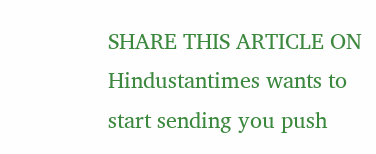SHARE THIS ARTICLE ON
Hindustantimes wants to start sending you push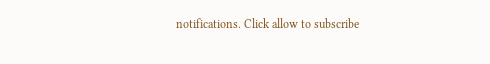notifications. Click allow to subscribe